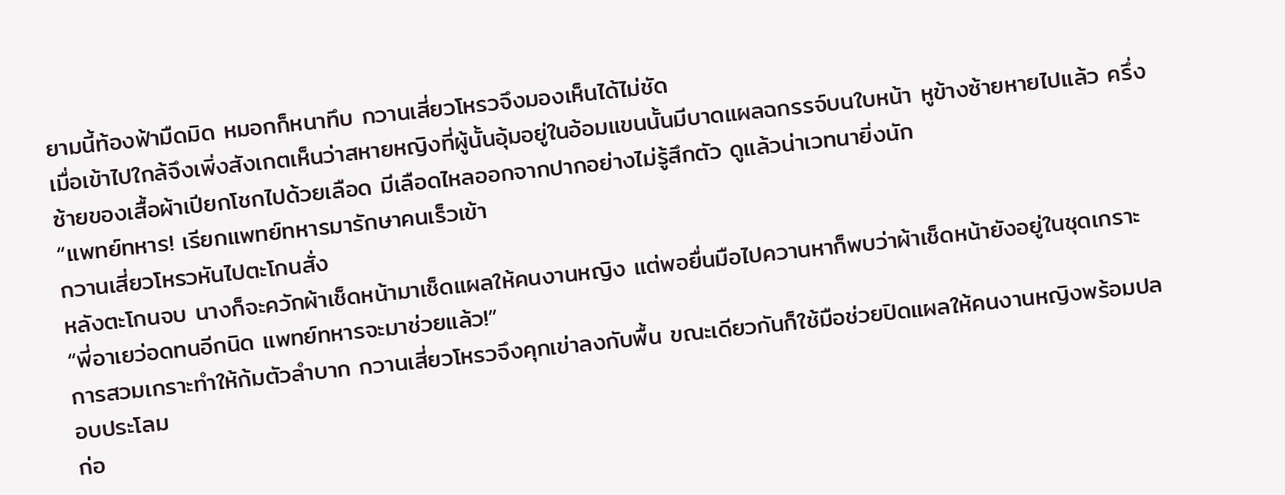ยามนี้ท้องฟ้ามืดมิด หมอกก็หนาทึบ กวานเสี่ยวโหรวจึงมองเห็นได้ไม่ชัด
เมื่อเข้าไปใกล้จึงเพิ่งสังเกตเห็นว่าสหายหญิงที่ผู้นั้นอุ้มอยู่ในอ้อมแขนนั้นมีบาดแผลฉกรรจ์บนใบหน้า หูข้างซ้ายหายไปแล้ว ครึ่งซ้ายของเสื้อผ้าเปียกโชกไปด้วยเลือด มีเลือดไหลออกจากปากอย่างไม่รู้สึกตัว ดูแล้วน่าเวทนายิ่งนัก
“แพทย์ทหาร! เรียกแพทย์ทหารมารักษาคนเร็วเข้า
กวานเสี่ยวโหรวหันไปตะโกนสั่ง
หลังตะโกนจบ นางก็จะควักผ้าเช็ดหน้ามาเช็ดแผลให้คนงานหญิง แต่พอยื่นมือไปควานหาก็พบว่าผ้าเช็ดหน้ายังอยู่ในชุดเกราะ
“พี่อาเยว่อดทนอีกนิด แพทย์ทหารจะมาช่วยแล้ว!”
การสวมเกราะทำให้ก้มตัวลำบาก กวานเสี่ยวโหรวจึงคุกเข่าลงกับพื้น ขณะเดียวกันก็ใช้มือช่วยปิดแผลให้คนงานหญิงพร้อมปลอบประโลม
ก่อ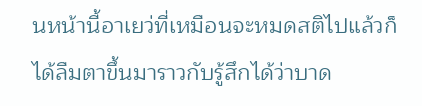นหน้านี้อาเยว่ที่เหมือนจะหมดสติไปแล้วก็ได้ลืมตาขึ้นมาราวกับรู้สึกได้ว่าบาด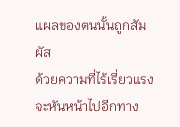แผลของตนนั้นถูกสัมผัส
ด้วยความที่ไร้เรี่ยวแรงจะหันหน้าไปอีกทาง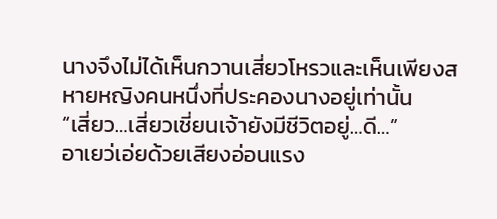นางจึงไม่ได้เห็นกวานเสี่ยวโหรวและเห็นเพียงสหายหญิงคนหนึ่งที่ประคองนางอยู่เท่านั้น
“เสี่ยว…เสี่ยวเชี่ยนเจ้ายังมีชีวิตอยู่…ดี…”
อาเยว่เอ่ยด้วยเสียงอ่อนแรง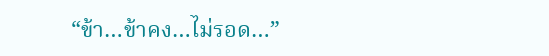“ข้า…ข้าคง…ไม่รอด…”